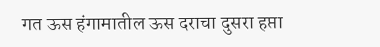गत ऊस हंगामातील ऊस दराचा दुसरा हप्ता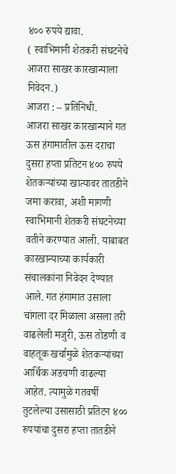४०० रुपये द्यावा.
( स्वाभिमानी शेतकरी संघटनेचे आजरा साखर कारखान्याला निवेदन.)
आजरा : – प्रतिनिधी.
आजरा साखर कारखान्याने गत ऊस हंगामातील ऊस दराचा दुसरा हप्ता प्रतिटन ४०० रुपये शेतकऱ्यांच्या खात्यावर तातडीने जमा करावा, अशी मागणी स्वाभिमानी शेतकरी संघटनेच्या वतीने करण्यात आली. याबाबत कारखान्याच्या कार्यकारी संचालकांना निवेदन देण्यात आले. गत हंगामात उसाला चांगला दर मिळाला असला तरी वाढलेली मजुरी, ऊस तोडणी व वाहतूक खर्चामुळे शेतकऱ्यांच्या आर्थिक अडचणी वाढल्या आहेत. त्यामुळे गतवर्षी तुटलेल्या उसासाठी प्रतिटन ४०० रुपयांचा दुसरा हप्ता तातडीने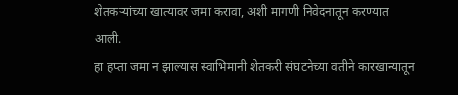शेतकऱ्यांच्या खात्यावर जमा करावा, अशी मागणी निवेदनातून करण्यात आली.
हा हप्ता जमा न झाल्यास स्वाभिमानी शेतकरी संघटनेच्या वतीने कारखान्यातून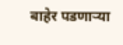बाहेर पडणाऱ्या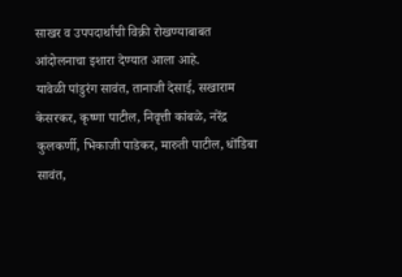साखर व उपपदार्थांची विक्री रोखण्याबाबत आंदोलनाचा इशारा देण्यात आला आहे.
यावेळी पांडुरंग सावंत, तानाजी देसाई, सखाराम केसरकर, कृष्णा पाटील, निवृत्ती कांबळे, नरेंद्र कुलकर्णी, भिकाजी पाडेकर, मारुती पाटील, धोंडिबा सावंत,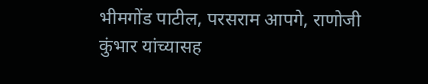भीमगोंड पाटील, परसराम आपगे, राणोजी कुंभार यांच्यासह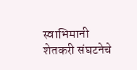स्वाभिमानी शेतकरी संघटनेचे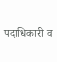पदाधिकारी व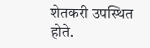शेतकरी उपस्थित होते.